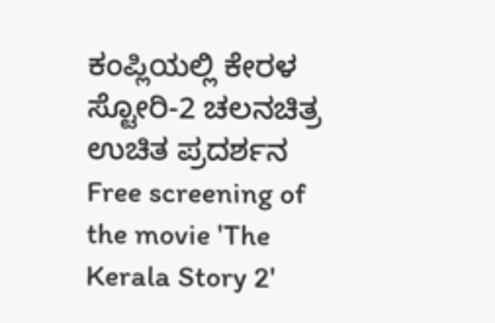ಕಂಪ್ಲಿಯಲ್ಲಿ ಕೇರಳ ಸ್ಟೋರಿ-2 ಚಲನಚಿತ್ರ ಉಚಿತ ಪ್ರದರ್ಶನ
Free screening of the movie 'The Kerala Story 2'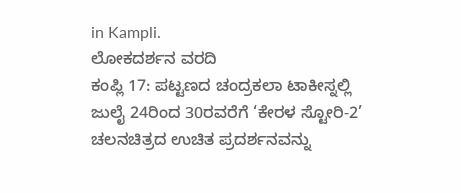in Kampli.
ಲೋಕದರ್ಶನ ವರದಿ
ಕಂಪ್ಲಿ 17: ಪಟ್ಟಣದ ಚಂದ್ರಕಲಾ ಟಾಕೀಸ್ನಲ್ಲಿ ಜುಲೈ 24ರಿಂದ 30ರವರೆಗೆ ‘ಕೇರಳ ಸ್ಟೋರಿ-2’ ಚಲನಚಿತ್ರದ ಉಚಿತ ಪ್ರದರ್ಶನವನ್ನು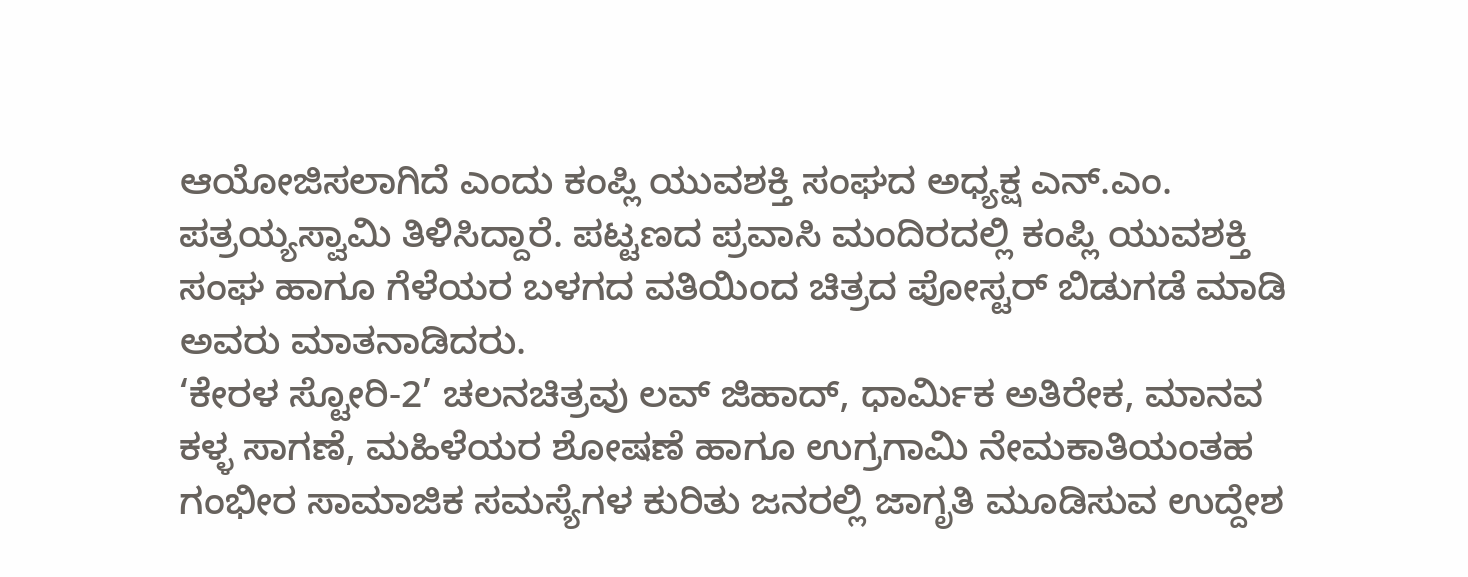ಆಯೋಜಿಸಲಾಗಿದೆ ಎಂದು ಕಂಪ್ಲಿ ಯುವಶಕ್ತಿ ಸಂಘದ ಅಧ್ಯಕ್ಷ ಎನ್.ಎಂ. ಪತ್ರಯ್ಯಸ್ವಾಮಿ ತಿಳಿಸಿದ್ದಾರೆ. ಪಟ್ಟಣದ ಪ್ರವಾಸಿ ಮಂದಿರದಲ್ಲಿ ಕಂಪ್ಲಿ ಯುವಶಕ್ತಿ ಸಂಘ ಹಾಗೂ ಗೆಳೆಯರ ಬಳಗದ ವತಿಯಿಂದ ಚಿತ್ರದ ಪೋಸ್ಟರ್ ಬಿಡುಗಡೆ ಮಾಡಿ ಅವರು ಮಾತನಾಡಿದರು.
‘ಕೇರಳ ಸ್ಟೋರಿ-2’ ಚಲನಚಿತ್ರವು ಲವ್ ಜಿಹಾದ್, ಧಾರ್ಮಿಕ ಅತಿರೇಕ, ಮಾನವ ಕಳ್ಳ ಸಾಗಣೆ, ಮಹಿಳೆಯರ ಶೋಷಣೆ ಹಾಗೂ ಉಗ್ರಗಾಮಿ ನೇಮಕಾತಿಯಂತಹ ಗಂಭೀರ ಸಾಮಾಜಿಕ ಸಮಸ್ಯೆಗಳ ಕುರಿತು ಜನರಲ್ಲಿ ಜಾಗೃತಿ ಮೂಡಿಸುವ ಉದ್ದೇಶ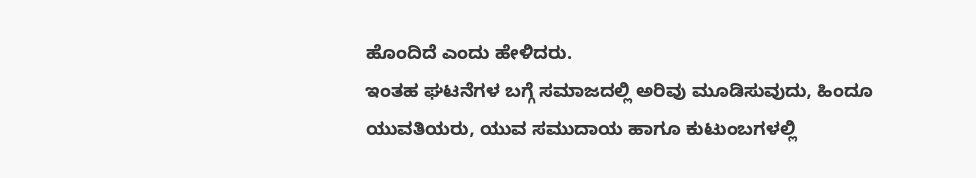ಹೊಂದಿದೆ ಎಂದು ಹೇಳಿದರು.
ಇಂತಹ ಘಟನೆಗಳ ಬಗ್ಗೆ ಸಮಾಜದಲ್ಲಿ ಅರಿವು ಮೂಡಿಸುವುದು, ಹಿಂದೂ ಯುವತಿಯರು, ಯುವ ಸಮುದಾಯ ಹಾಗೂ ಕುಟುಂಬಗಳಲ್ಲಿ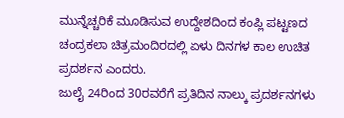ಮುನ್ನೆಚ್ಚರಿಕೆ ಮೂಡಿಸುವ ಉದ್ದೇಶದಿಂದ ಕಂಪ್ಲಿ ಪಟ್ಟಣದ ಚಂದ್ರಕಲಾ ಚಿತ್ರಮಂದಿರದಲ್ಲಿ ಏಳು ದಿನಗಳ ಕಾಲ ಉಚಿತ ಪ್ರದರ್ಶನ ಎಂದರು.
ಜುಲೈ 24ರಿಂದ 30ರವರೆಗೆ ಪ್ರತಿದಿನ ನಾಲ್ಕು ಪ್ರದರ್ಶನಗಳು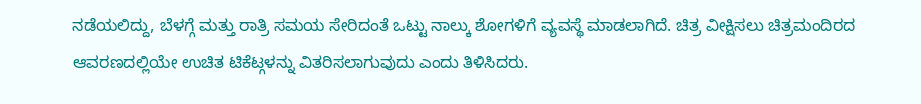ನಡೆಯಲಿದ್ದು, ಬೆಳಗ್ಗೆ ಮತ್ತು ರಾತ್ರಿ ಸಮಯ ಸೇರಿದಂತೆ ಒಟ್ಟು ನಾಲ್ಕು ಶೋಗಳಿಗೆ ವ್ಯವಸ್ಥೆ ಮಾಡಲಾಗಿದೆ. ಚಿತ್ರ ವೀಕ್ಷಿಸಲು ಚಿತ್ರಮಂದಿರದ ಆವರಣದಲ್ಲಿಯೇ ಉಚಿತ ಟಿಕೆಟ್ಗಳನ್ನು ವಿತರಿಸಲಾಗುವುದು ಎಂದು ತಿಳಿಸಿದರು.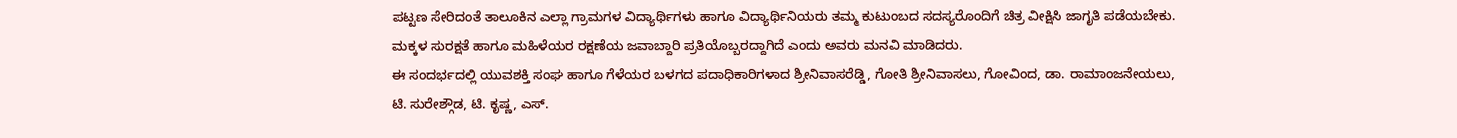ಪಟ್ಟಣ ಸೇರಿದಂತೆ ತಾಲೂಕಿನ ಎಲ್ಲಾ ಗ್ರಾಮಗಳ ವಿದ್ಯಾರ್ಥಿಗಳು ಹಾಗೂ ವಿದ್ಯಾರ್ಥಿನಿಯರು ತಮ್ಮ ಕುಟುಂಬದ ಸದಸ್ಯರೊಂದಿಗೆ ಚಿತ್ರ ವೀಕ್ಷಿಸಿ ಜಾಗೃತಿ ಪಡೆಯಬೇಕು. ಮಕ್ಕಳ ಸುರಕ್ಷತೆ ಹಾಗೂ ಮಹಿಳೆಯರ ರಕ್ಷಣೆಯ ಜವಾಬ್ದಾರಿ ಪ್ರತಿಯೊಬ್ಬರದ್ದಾಗಿದೆ ಎಂದು ಅವರು ಮನವಿ ಮಾಡಿದರು.
ಈ ಸಂದರ್ಭದಲ್ಲಿ ಯುವಶಕ್ತಿ ಸಂಘ ಹಾಗೂ ಗೆಳೆಯರ ಬಳಗದ ಪದಾಧಿಕಾರಿಗಳಾದ ಶ್ರೀನಿವಾಸರೆಡ್ಡಿ, ಗೋತಿ ಶ್ರೀನಿವಾಸಲು, ಗೋವಿಂದ, ಡಾ. ರಾಮಾಂಜನೇಯಲು, ಟಿ. ಸುರೇಶ್ಗೌಡ, ಟಿ. ಕೃಷ್ಣ, ಎಸ್.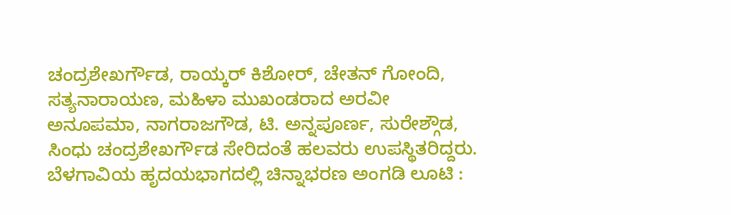ಚಂದ್ರಶೇಖರ್ಗೌಡ, ರಾಯ್ಕರ್ ಕಿಶೋರ್, ಚೇತನ್ ಗೋಂದಿ, ಸತ್ಯನಾರಾಯಣ, ಮಹಿಳಾ ಮುಖಂಡರಾದ ಅರವೀ ಅನೂಪಮಾ, ನಾಗರಾಜಗೌಡ, ಟಿ. ಅನ್ನಪೂರ್ಣ, ಸುರೇಶ್ಗೌಡ, ಸಿಂಧು ಚಂದ್ರಶೇಖರ್ಗೌಡ ಸೇರಿದಂತೆ ಹಲವರು ಉಪಸ್ಥಿತರಿದ್ದರು.
ಬೆಳಗಾವಿಯ ಹೃದಯಭಾಗದಲ್ಲಿ ಚಿನ್ನಾಭರಣ ಅಂಗಡಿ ಲೂಟಿ :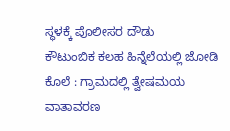ಸ್ಥಳಕ್ಕೆ ಪೊಲೀಸರ ದೌಡು
ಕೌಟುಂಬಿಕ ಕಲಹ ಹಿನ್ನೆಲೆಯಲ್ಲಿ ಜೋಡಿ ಕೊಲೆ : ಗ್ರಾಮದಲ್ಲಿ ತ್ವೇಷಮಯ ವಾತಾವರಣ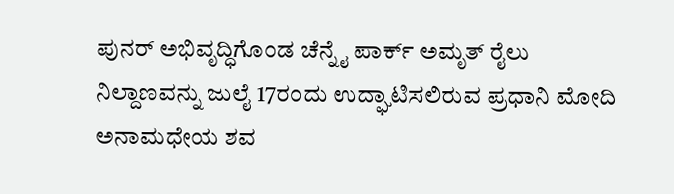ಪುನರ್ ಅಭಿವೃದ್ಧಿಗೊಂಡ ಚೆನ್ನೈ ಪಾರ್ಕ್ ಅಮೃತ್ ರೈಲು ನಿಲ್ದಾಣವನ್ನು ಜುಲೈ 17ರಂದು ಉದ್ಘಾಟಿಸಲಿರುವ ಪ್ರಧಾನಿ ಮೋದಿ
ಅನಾಮಧೇಯ ಶವ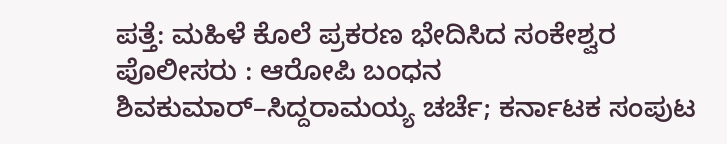ಪತ್ತೆ: ಮಹಿಳೆ ಕೊಲೆ ಪ್ರಕರಣ ಭೇದಿಸಿದ ಸಂಕೇಶ್ವರ ಪೊಲೀಸರು : ಆರೋಪಿ ಬಂಧನ
ಶಿವಕುಮಾರ್–ಸಿದ್ದರಾಮಯ್ಯ ಚರ್ಚೆ; ಕರ್ನಾಟಕ ಸಂಪುಟ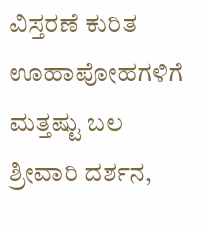ವಿಸ್ತರಣೆ ಕುರಿತ ಊಹಾಪೋಹಗಳಿಗೆ ಮತ್ತಷ್ಟು ಬಲ
ಶ್ರೀವಾರಿ ದರ್ಶನ,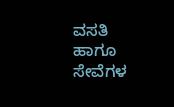ವಸತಿ ಹಾಗೂ ಸೇವೆಗಳ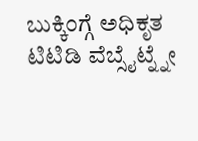ಬುಕ್ಕಿಂಗ್ಗೆ ಅಧಿಕೃತ ಟಿಟಿಡಿ ವೆಬ್ಸೈಟ್ನ್ನೇ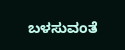ಬಳಸುವಂತೆ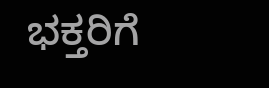ಭಕ್ತರಿಗೆ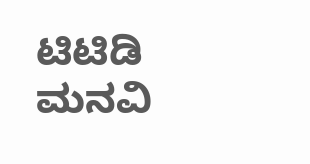ಟಿಟಿಡಿ ಮನವಿ